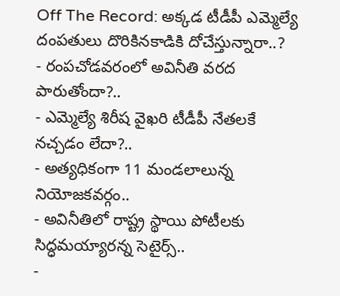Off The Record: అక్కడ టీడీపీ ఎమ్మెల్యే దంపతులు దొరికినకాడికి దోచేస్తున్నారా..?
- రంపచోడవరంలో అవినీతి వరద పారుతోందా?..
- ఎమ్మెల్యే శిరీష వైఖరి టీడీపీ నేతలకే నచ్చడం లేదా?..
- అత్యధికంగా 11 మండలాలున్న నియోజకవర్గం..
- అవినీతిలో రాష్ట్ర స్థాయి పోటీలకు సిద్ధమయ్యారన్న సెటైర్స్..
-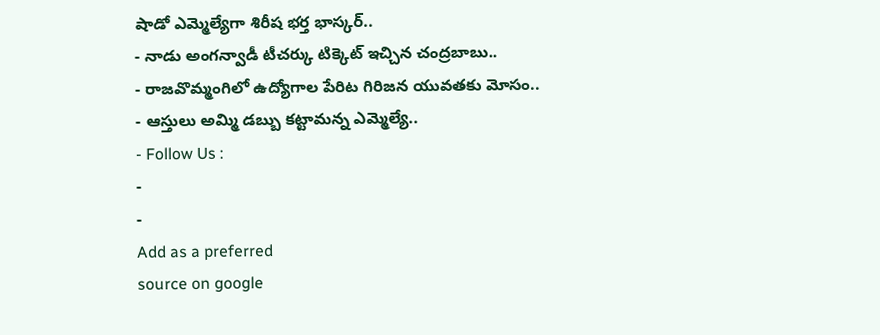షాడో ఎమ్మెల్యేగా శిరీష భర్త భాస్కర్..
- నాడు అంగన్వాడీ టీచర్కు టిక్కెట్ ఇచ్చిన చంద్రబాబు..
- రాజవొమ్మంగిలో ఉద్యోగాల పేరిట గిరిజన యువతకు మోసం..
- ఆస్తులు అమ్మి డబ్బు కట్టామన్న ఎమ్మెల్యే..
- Follow Us :
-
-
Add as a preferred
source on google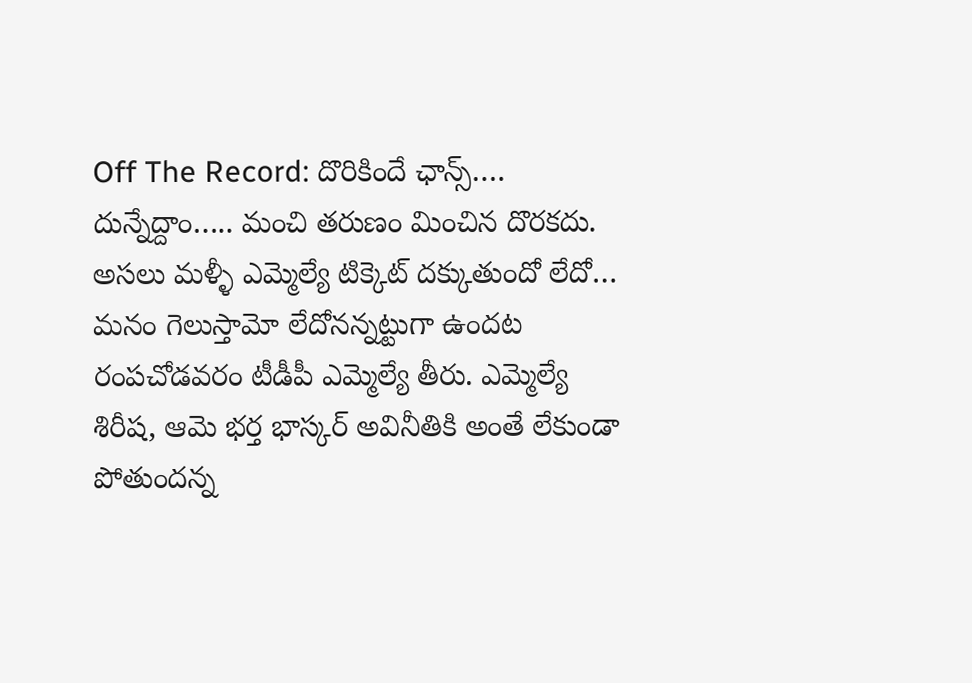Off The Record: దొరికిందే ఛాన్స్…. దున్నేద్దాం….. మంచి తరుణం మించిన దొరకదు. అసలు మళ్ళీ ఎమ్మెల్యే టిక్కెట్ దక్కుతుందో లేదో… మనం గెలుస్తామో లేదోనన్నట్టుగా ఉందట రంపచోడవరం టీడీపీ ఎమ్మెల్యే తీరు. ఎమ్మెల్యే శిరీష, ఆమె భర్త భాస్కర్ అవినీతికి అంతే లేకుండా పోతుందన్న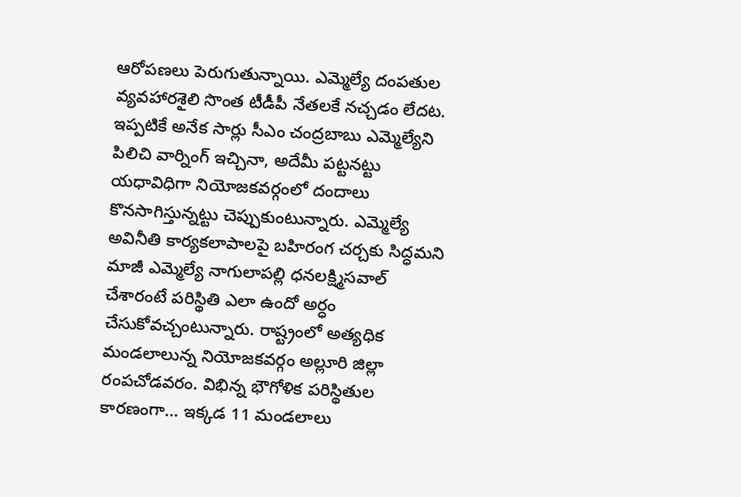ఆరోపణలు పెరుగుతున్నాయి. ఎమ్మెల్యే దంపతుల వ్యవహారశైలి సొంత టీడీపీ నేతలకే నచ్చడం లేదట. ఇప్పటికే అనేక సార్లు సీఎం చంద్రబాబు ఎమ్మెల్యేని పిలిచి వార్నింగ్ ఇచ్చినా, అదేమీ పట్టనట్టు యధావిధిగా నియోజకవర్గంలో దందాలు కొనసాగిస్తున్నట్టు చెప్పుకుంటున్నారు. ఎమ్మెల్యే అవినీతి కార్యకలాపాలపై బహిరంగ చర్చకు సిద్ధమని మాజీ ఎమ్మెల్యే నాగులాపల్లి ధనలక్ష్మిసవాల్ చేశారంటే పరిస్థితి ఎలా ఉందో అర్ధం చేసుకోవచ్చంటున్నారు. రాష్ట్రంలో అత్యధిక మండలాలున్న నియోజకవర్గం అల్లూరి జిల్లా రంపచోడవరం. విభిన్న భౌగోళిక పరిస్థితుల కారణంగా… ఇక్కడ 11 మండలాలు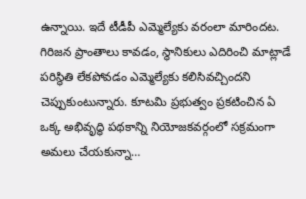ఉన్నాయి. ఇదే టీడీపీ ఎమ్మెల్యేకు వరంలా మారిందట. గిరిజన ప్రాంతాలు కావడం, స్థానికులు ఎదిరించి మాట్లాడే పరిస్థితి లేకపోవడం ఎమ్మెల్యేకు కలిసివచ్చిందని చెప్పుకుంటున్నారు. కూటమి ప్రభుత్వం ప్రకటించిన ఏ ఒక్క అభివృద్ధి పథకాన్ని నియోజకవర్గంలో సక్రమంగా అమలు చేయకున్నా…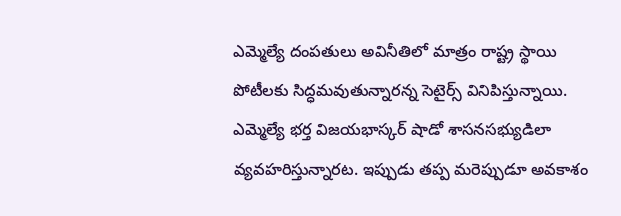ఎమ్మెల్యే దంపతులు అవినీతిలో మాత్రం రాష్ట్ర స్థాయి పోటీలకు సిద్ధమవుతున్నారన్న సెటైర్స్ వినిపిస్తున్నాయి. ఎమ్మెల్యే భర్త విజయభాస్కర్ షాడో శాసనసభ్యుడిలా వ్యవహరిస్తున్నారట. ఇప్పుడు తప్ప మరెప్పుడూ అవకాశం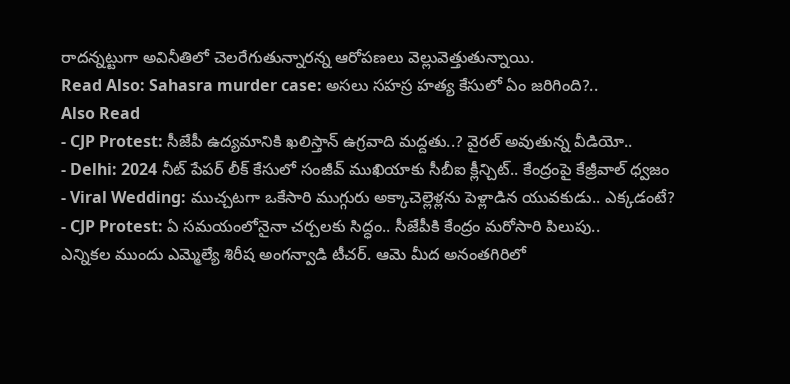రాదన్నట్టుగా అవినీతిలో చెలరేగుతున్నారన్న ఆరోపణలు వెల్లువెత్తుతున్నాయి.
Read Also: Sahasra murder case: అసలు సహస్ర హత్య కేసులో ఏం జరిగింది?..
Also Read
- CJP Protest: సీజేపీ ఉద్యమానికి ఖలిస్తాన్ ఉగ్రవాది మద్దతు..? వైరల్ అవుతున్న వీడియో..
- Delhi: 2024 నీట్ పేపర్ లీక్ కేసులో సంజీవ్ ముఖియాకు సీబీఐ క్లీన్చిట్.. కేంద్రంపై కేజ్రీవాల్ ధ్వజం
- Viral Wedding: ముచ్చటగా ఒకేసారి ముగ్గురు అక్కాచెల్లెళ్లను పెళ్లాడిన యువకుడు.. ఎక్కడంటే?
- CJP Protest: ఏ సమయంలోనైనా చర్చలకు సిద్ధం.. సీజేపీకి కేంద్రం మరోసారి పిలుపు..
ఎన్నికల ముందు ఎమ్మెల్యే శిరీష అంగన్వాడి టీచర్. ఆమె మీద అనంతగిరిలో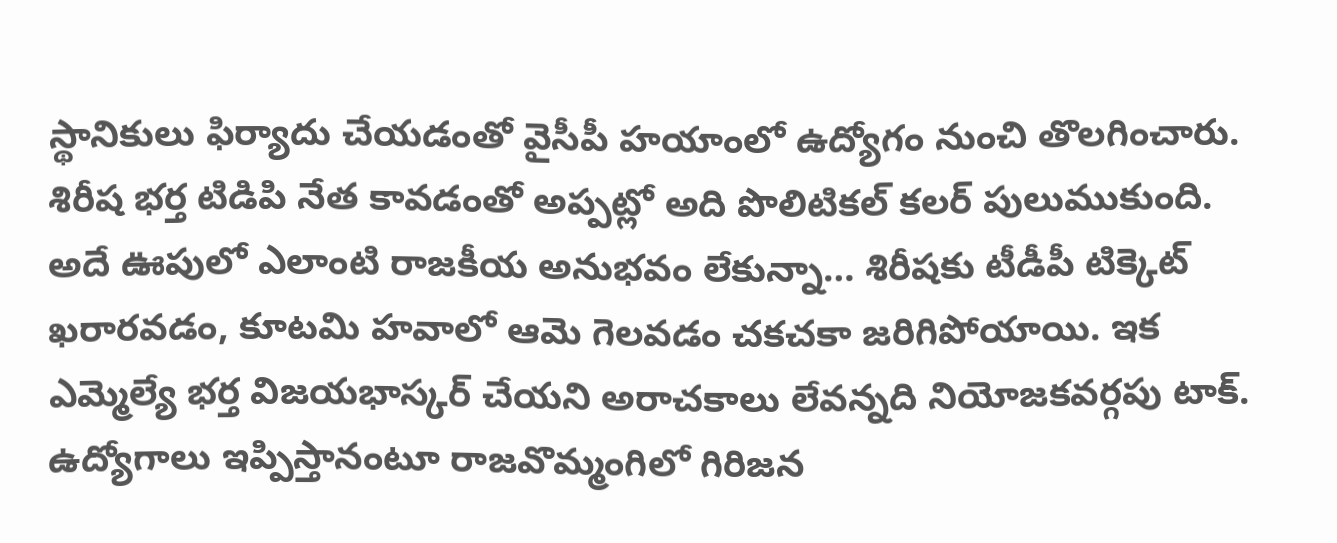స్థానికులు ఫిర్యాదు చేయడంతో వైసీపీ హయాంలో ఉద్యోగం నుంచి తొలగించారు. శిరీష భర్త టిడిపి నేత కావడంతో అప్పట్లో అది పొలిటికల్ కలర్ పులుముకుంది. అదే ఊపులో ఎలాంటి రాజకీయ అనుభవం లేకున్నా… శిరీషకు టీడీపీ టిక్కెట్ ఖరారవడం, కూటమి హవాలో ఆమె గెలవడం చకచకా జరిగిపోయాయి. ఇక ఎమ్మెల్యే భర్త విజయభాస్కర్ చేయని అరాచకాలు లేవన్నది నియోజకవర్గపు టాక్. ఉద్యోగాలు ఇప్పిస్తానంటూ రాజవొమ్మంగిలో గిరిజన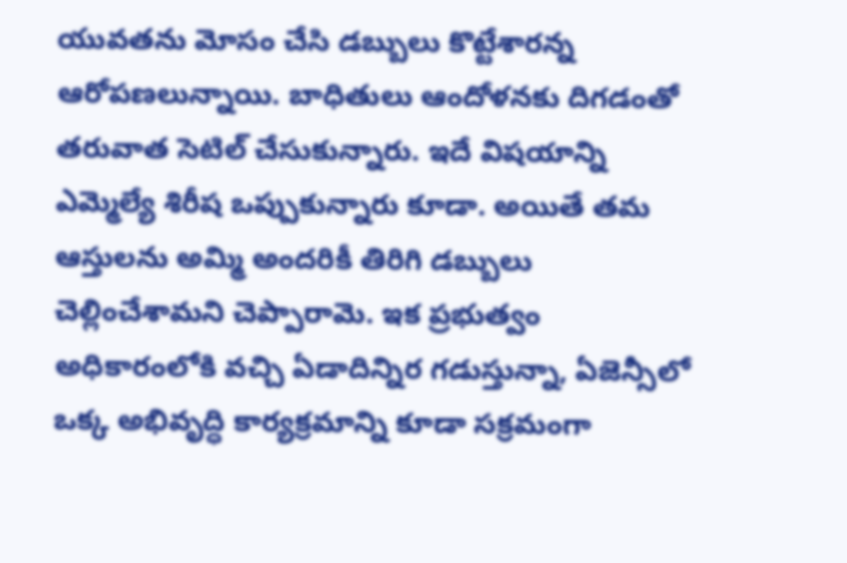యువతను మోసం చేసి డబ్బులు కొట్టేశారన్న ఆరోపణలున్నాయి. బాధితులు ఆందోళనకు దిగడంతో తరువాత సెటిల్ చేసుకున్నారు. ఇదే విషయాన్ని ఎమ్మెల్యే శిరీష ఒప్పుకున్నారు కూడా. అయితే తమ ఆస్తులను అమ్మి అందరికీ తిరిగి డబ్బులు చెల్లించేశామని చెప్పారామె. ఇక ప్రభుత్వం అధికారంలోకి వచ్చి ఏడాదిన్నిర గడుస్తున్నా, ఏజెన్సీలో ఒక్క అభివృద్ధి కార్యక్రమాన్ని కూడా సక్రమంగా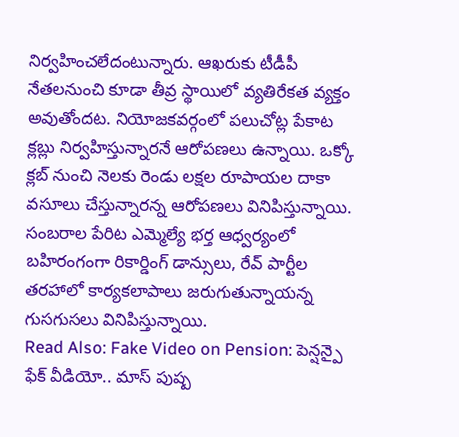నిర్వహించలేదంటున్నారు. ఆఖరుకు టీడీపీ నేతలనుంచి కూడా తీవ్ర స్థాయిలో వ్యతిరేకత వ్యక్తం అవుతోందట. నియోజకవర్గంలో పలుచోట్ల పేకాట క్లబ్లు నిర్వహిస్తున్నారనే ఆరోపణలు ఉన్నాయి. ఒక్కో క్లబ్ నుంచి నెలకు రెండు లక్షల రూపాయల దాకా వసూలు చేస్తున్నారన్న ఆరోపణలు వినిపిస్తున్నాయి. సంబరాల పేరిట ఎమ్మెల్యే భర్త ఆధ్వర్యంలో బహిరంగంగా రికార్డింగ్ డాన్సులు, రేవ్ పార్టీల తరహాలో కార్యకలాపాలు జరుగుతున్నాయన్న గుసగుసలు వినిపిస్తున్నాయి.
Read Also: Fake Video on Pension: పెన్షన్పై ఫేక్ వీడియో.. మాస్ పుష్ప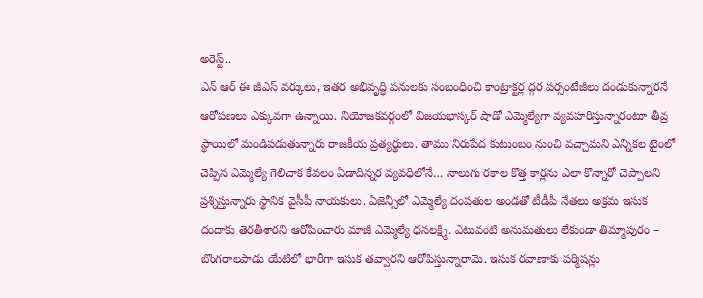అరెస్ట్..
ఎన్ ఆర్ ఈ జీఎస్ వర్కులు, ఇతర అభివృద్ధి పనులకు సంబంధించి కాంట్రాక్టర్ల ద్గర పర్సంటేజీలు దండుకున్నారనే ఆరోపణలు ఎక్కువగా ఉన్నాయి. నియోజకవర్గంలో విజయభాస్కర్ షాడో ఎమ్మెల్యేగా వ్యవహరిస్తున్నారంటూ తీవ్ర స్థాయిలో మండిపడుతున్నారు రాజకీయ ప్రత్యర్థులు. తాము నిరుపేద కుటుంబం నుంచి వచ్చామని ఎన్నికల టైంలో చెప్పిన ఎమ్మెల్యే గెలిచాక కేవలం ఏడాదిన్నర వ్యవధిలోనే… నాలుగు రకాల కొత్త కార్లను ఎలా కొన్నారో చెప్పాలని ప్రశ్నిస్తున్నారు స్థానిక వైసీపీ నాయకులు. ఏజెన్సీలో ఎమ్మెల్యే దంపతుల అండతో టీడీపీ నేతలు అక్రమ ఇసుక దందాకు తెరతీశారని ఆరోపించారు మాజీ ఎమ్మెల్యే ధనలక్ష్మి. ఎటువంటి అనుమతులు లేకుండా తిమ్మాపురం – బొంగరాలపాడు యేటిలో భారీగా ఇసుక తవ్వారని ఆరోపిస్తున్నారామె. ఇసుక రవాణాకు పర్మిషన్లు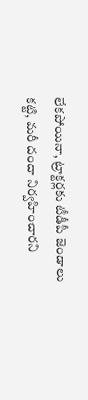లేకపోయినా, ట్రాక్టర్లకు టీడీపీ జెండాలు కట్టి, మరీ దందా నిర్వహించారని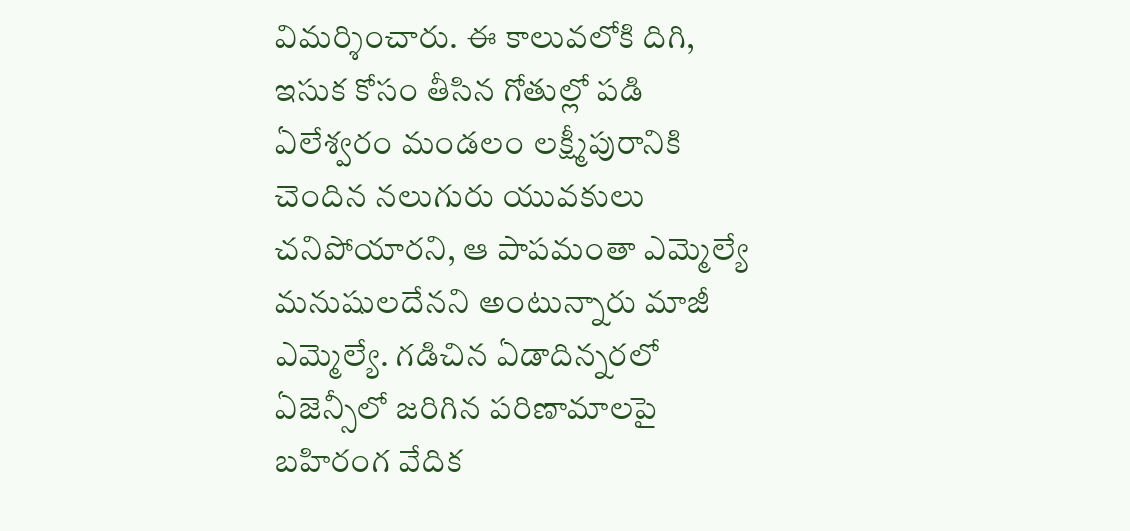విమర్శించారు. ఈ కాలువలోకి దిగి, ఇసుక కోసం తీసిన గోతుల్లో పడి ఏలేశ్వరం మండలం లక్ష్మీపురానికి చెందిన నలుగురు యువకులు చనిపోయారని, ఆ పాపమంతా ఎమ్మెల్యే మనుషులదేనని అంటున్నారు మాజీ ఎమ్మెల్యే. గడిచిన ఏడాదిన్నరలో ఏజెన్సీలో జరిగిన పరిణామాలపై బహిరంగ వేదిక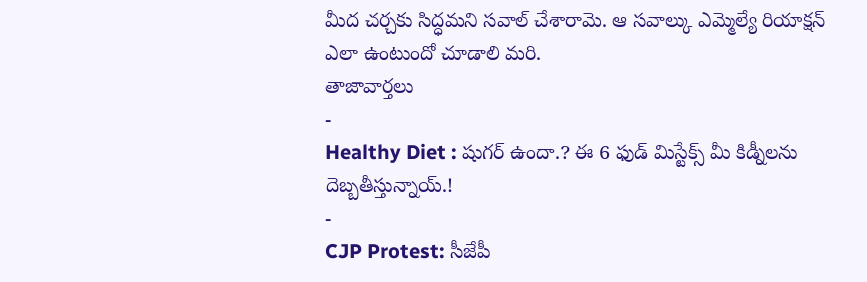మీద చర్చకు సిద్ధమని సవాల్ చేశారామె. ఆ సవాల్కు ఎమ్మెల్యే రియాక్షన్ ఎలా ఉంటుందో చూడాలి మరి.
తాజావార్తలు
-
Healthy Diet : షుగర్ ఉందా.? ఈ 6 ఫుడ్ మిస్టేక్స్ మీ కిడ్నీలను దెబ్బతీస్తున్నాయ్.!
-
CJP Protest: సీజేపీ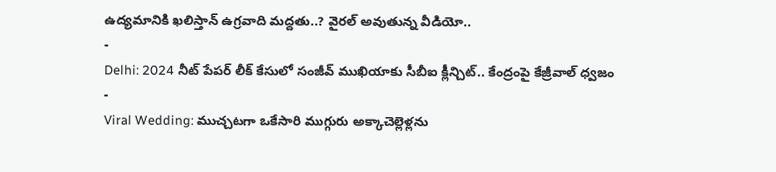ఉద్యమానికి ఖలిస్తాన్ ఉగ్రవాది మద్దతు..? వైరల్ అవుతున్న వీడియో..
-
Delhi: 2024 నీట్ పేపర్ లీక్ కేసులో సంజీవ్ ముఖియాకు సీబీఐ క్లీన్చిట్.. కేంద్రంపై కేజ్రీవాల్ ధ్వజం
-
Viral Wedding: ముచ్చటగా ఒకేసారి ముగ్గురు అక్కాచెల్లెళ్లను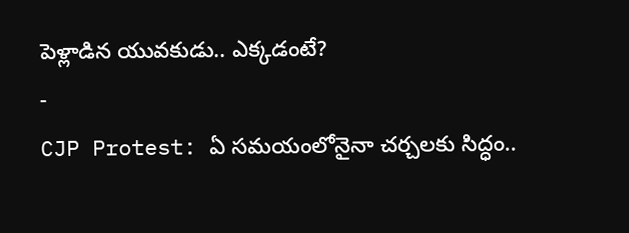పెళ్లాడిన యువకుడు.. ఎక్కడంటే?
-
CJP Protest: ఏ సమయంలోనైనా చర్చలకు సిద్ధం..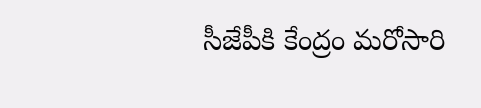సీజేపీకి కేంద్రం మరోసారి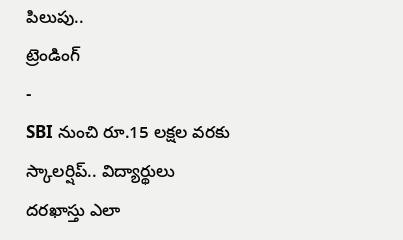పిలుపు..
ట్రెండింగ్
-
SBI నుంచి రూ.15 లక్షల వరకు స్కాలర్షిప్.. విద్యార్థులు దరఖాస్తు ఎలా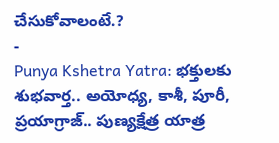చేసుకోవాలంటే.?
-
Punya Kshetra Yatra: భక్తులకు శుభవార్త.. అయోధ్య, కాశీ, పూరీ, ప్రయాగ్రాజ్.. పుణ్యక్షేత్ర యాత్ర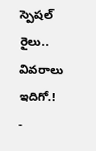స్పెషల్ రైలు.. వివరాలు ఇదిగో.!
-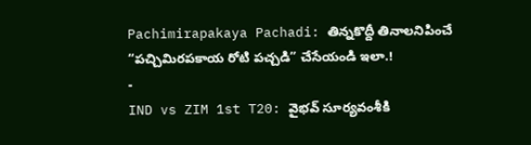Pachimirapakaya Pachadi: తిన్నకొద్దీ తినాలనిపించే “పచ్చిమిరపకాయ రోటి పచ్చడి” చేసేయండి ఇలా.!
-
IND vs ZIM 1st T20: వైభవ్ సూర్యవంశీకి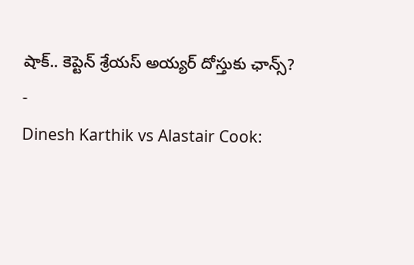షాక్.. కెప్టెన్ శ్రేయస్ అయ్యర్ దోస్తుకు ఛాన్స్?
-
Dinesh Karthik vs Alastair Cook: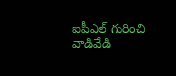ఐపీఎల్ గురించి వాడివేడి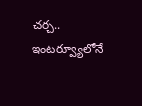చర్చ.. ఇంటర్వ్యూలోనే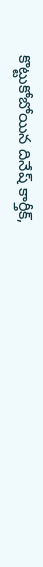కొట్టుకోబోయిన దినేష్ కార్తీక్,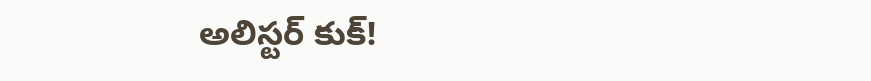అలిస్టర్ కుక్!